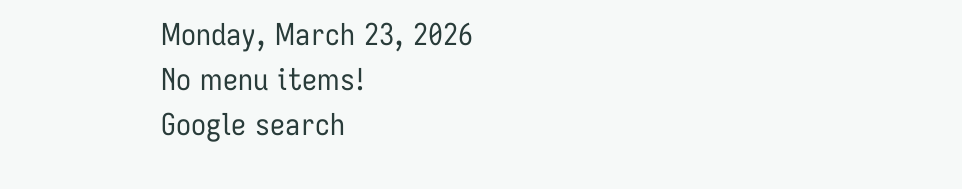Monday, March 23, 2026
No menu items!
Google search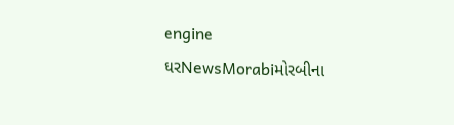engine
ઘરNewsMorabiમોરબીના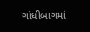ગાંધીબાગમાં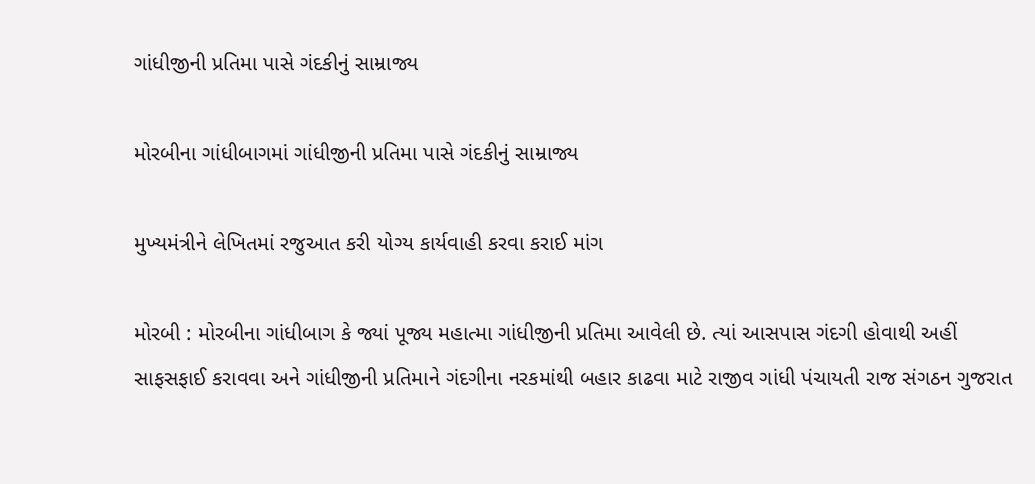ગાંધીજીની પ્રતિમા પાસે ગંદકીનું સામ્રાજ્ય

મોરબીના ગાંધીબાગમાં ગાંધીજીની પ્રતિમા પાસે ગંદકીનું સામ્રાજ્ય

મુખ્યમંત્રીને લેખિતમાં રજુઆત કરી યોગ્ય કાર્યવાહી કરવા કરાઈ માંગ

મોરબી : મોરબીના ગાંધીબાગ કે જ્યાં પૂજ્ય મહાત્મા ગાંધીજીની પ્રતિમા આવેલી છે. ત્યાં આસપાસ ગંદગી હોવાથી અહીં સાફસફાઈ કરાવવા અને ગાંધીજીની પ્રતિમાને ગંદગીના નરકમાંથી બહાર કાઢવા માટે રાજીવ ગાંધી પંચાયતી રાજ સંગઠન ગુજરાત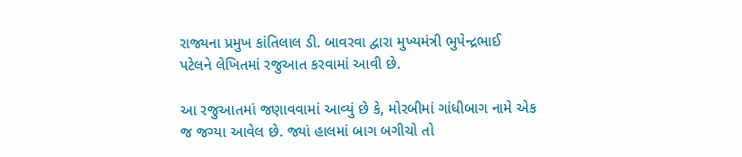રાજ્યના પ્રમુખ કાંતિલાલ ડી. બાવરવા દ્વારા મુખ્યમંત્રી ભુપેન્દ્રભાઈ પટેલને લેખિતમાં રજુઆત કરવામાં આવી છે.

આ રજુઆતમાં જણાવવામાં આવ્યું છે કે, મોરબીમાં ગાંધીબાગ નામે એક જ જગ્યા આવેલ છે. જ્યાં હાલમાં બાગ બગીચો તો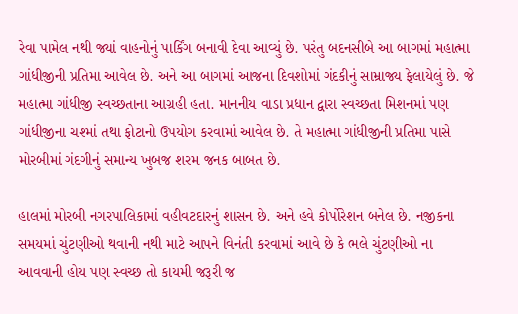રેવા પામેલ નથી જ્યાં વાહનોનું પાર્કિંગ બનાવી દેવા આવ્યું છે. પરંતુ બદનસીબે આ બાગમાં મહાત્મા ગાંધીજીની પ્રતિમા આવેલ છે. અને આ બાગમાં આજના દિવશોમાં ગંદકીનું સામ્રાજ્ય ફેલાયેલું છે. જે મહાત્મા ગાંધીજી સ્વચ્છતાના આગ્રહી હતા. માનનીય વાડા પ્રધાન દ્વારા સ્વચ્છતા મિશનમાં પણ ગાંધીજીના ચશ્માં તથા ફોટાનો ઉપયોગ કરવામાં આવેલ છે. તે મહાત્મા ગાંધીજીની પ્રતિમા પાસે મોરબીમાં ગંદગીનું સમાન્ય ખુબજ શરમ જનક બાબત છે.

હાલમાં મોરબી નગરપાલિકામાં વહીવટદારનું શાસન છે. અને હવે કોર્પોરેશન બનેલ છે. નજીકના સમયમાં ચુંટણીઓ થવાની નથી માટે આપને વિનંતી કરવામાં આવે છે કે ભલે ચુંટણીઓ ના આવવાની હોય પણ સ્વચ્છ તો કાયમી જરૂરી જ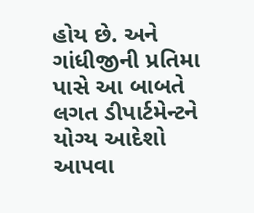હોય છે. અને ગાંધીજીની પ્રતિમા પાસે આ બાબતે લગત ડીપાર્ટમેન્ટને યોગ્ય આદેશો આપવા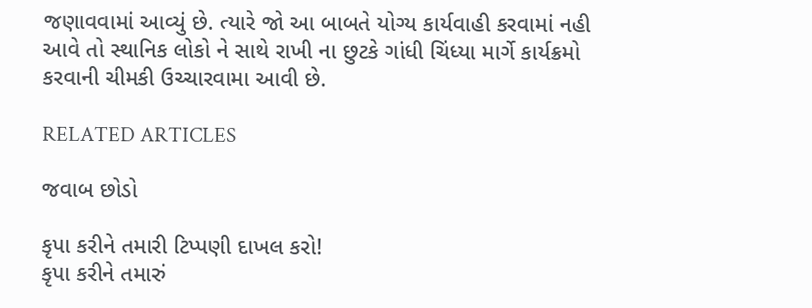જણાવવામાં આવ્યું છે. ત્યારે જો આ બાબતે યોગ્ય કાર્યવાહી કરવામાં નહી આવે તો સ્થાનિક લોકો ને સાથે રાખી ના છુટકે ગાંધી ચિંધ્યા માર્ગે કાર્યક્રમો કરવાની ચીમકી ઉચ્ચારવામા આવી છે.

RELATED ARTICLES

જવાબ છોડો

કૃપા કરીને તમારી ટિપ્પણી દાખલ કરો!
કૃપા કરીને તમારું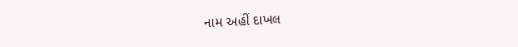નામ અહીં દાખલ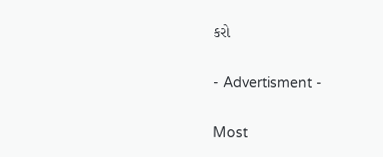કરો

- Advertisment -

Most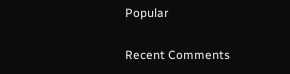Popular

Recent Comments